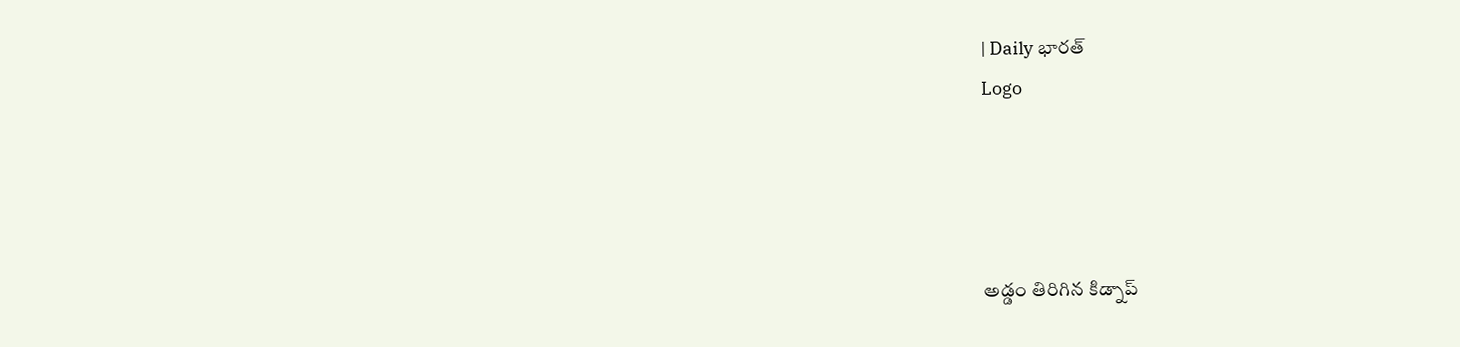| Daily భారత్
Logo




అడ్డం తిరిగిన కిడ్నాప్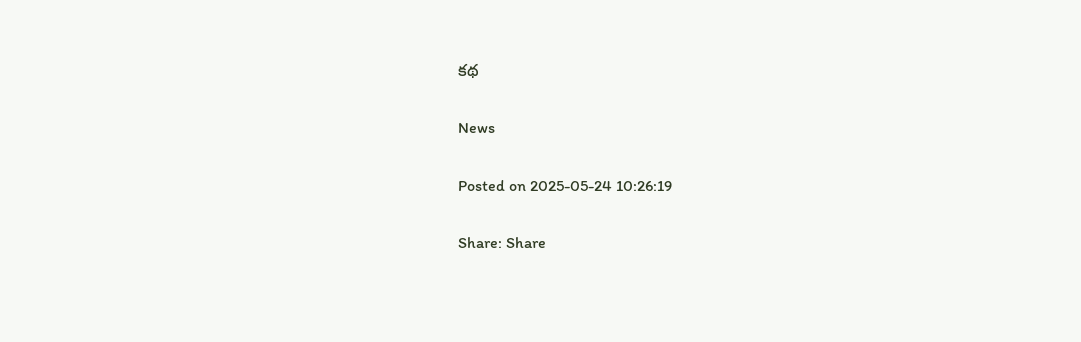కథ

News

Posted on 2025-05-24 10:26:19

Share: Share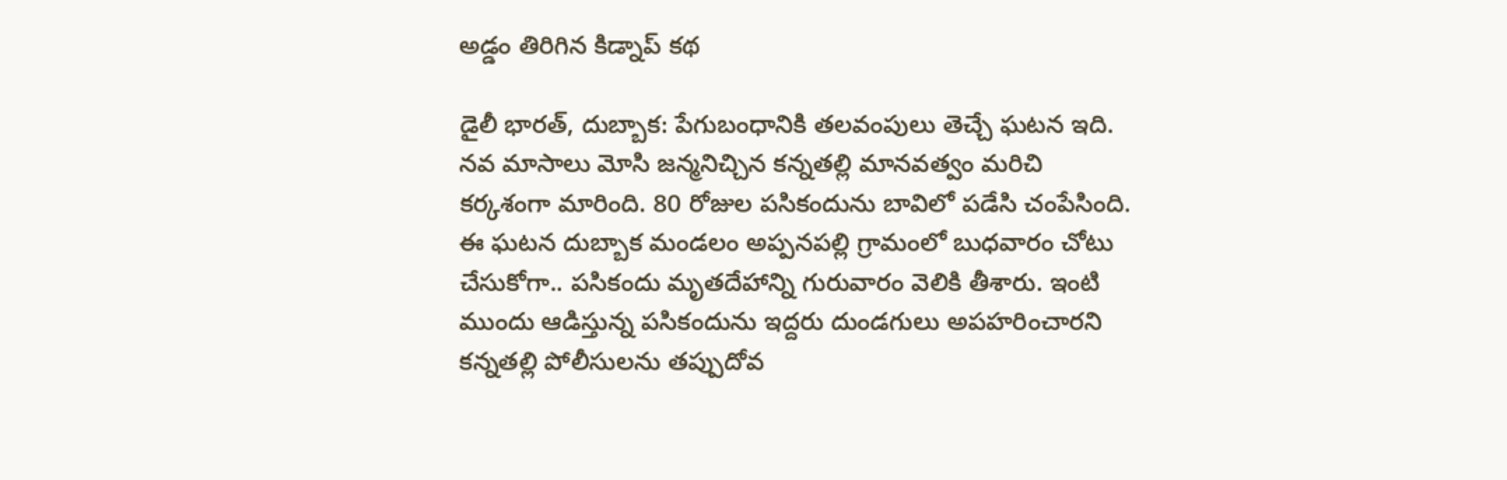అడ్డం తిరిగిన కిడ్నాప్ కథ

డైలీ భారత్, దుబ్బాక: పేగుబంధానికి తలవంపులు తెచ్చే ఘటన ఇది. నవ మాసాలు మోసి జన్మనిచ్చిన కన్నతల్లి మానవత్వం మరిచి కర్కశంగా మారింది. 80 రోజుల పసికందును బావిలో పడేసి చంపేసింది. ఈ ఘటన దుబ్బాక మండలం అప్పనపల్లి గ్రామంలో బుధవారం చోటు చేసుకోగా.. పసికందు మృతదేహాన్ని గురువారం వెలికి తీశారు. ఇంటి ముందు ఆడిస్తున్న పసికందును ఇద్దరు దుండగులు అపహరించారని కన్నతల్లి పోలీసులను తప్పుదోవ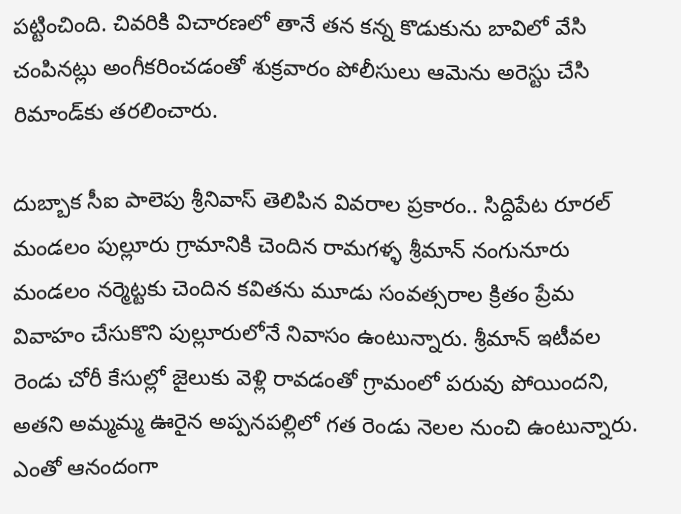పట్టించింది. చివరికి విచారణలో తానే తన కన్న కొడుకును బావిలో వేసి చంపినట్లు అంగీకరించడంతో శుక్రవారం పోలీసులు ఆమెను అరెస్టు చేసి రిమాండ్‌కు తరలించారు.

దుబ్బాక సీఐ పాలెపు శ్రీనివాస్ తెలిపిన వివరాల ప్రకారం.. సిద్దిపేట రూరల్ మండలం పుల్లూరు గ్రామానికి చెందిన రామగళ్ళ శ్రీమాన్ నంగునూరు మండలం నర్మెట్టకు చెందిన కవితను మూడు సంవత్సరాల క్రితం ప్రేమ వివాహం చేసుకొని పుల్లూరులోనే నివాసం ఉంటున్నారు. శ్రీమాన్ ఇటీవల రెండు చోరీ కేసుల్లో జైలుకు వెళ్లి రావడంతో గ్రామంలో పరువు పోయిందని, అతని అమ్మమ్మ ఊరైన అప్పనపల్లిలో గత రెండు నెలల నుంచి ఉంటున్నారు. ఎంతో ఆనందంగా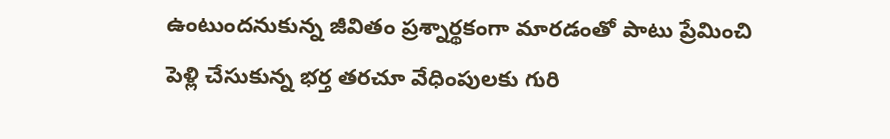ఉంటుందనుకున్న జీవితం ప్రశ్నార్థకంగా మారడంతో పాటు ప్రేమించి పెళ్లి చేసుకున్న భర్త తరచూ వేధింపులకు గురి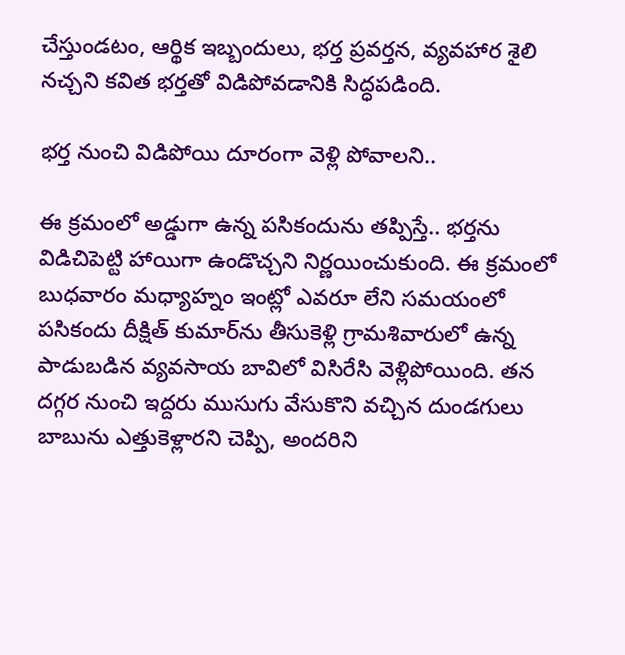చేస్తుండటం, ఆర్థిక ఇబ్బందులు, భర్త ప్రవర్తన, వ్యవహార శైలి నచ్చని కవిత భర్తతో విడిపోవడానికి సిద్ధపడింది.

భర్త నుంచి విడిపోయి దూరంగా వెళ్లి పోవాలని..

ఈ క్రమంలో అడ్డుగా ఉన్న పసికందును తప్పిస్తే.. భర్తను విడిచిపెట్టి హాయిగా ఉండొచ్చని నిర్ణయించుకుంది. ఈ క్రమంలో బుధవారం మధ్యాహ్నం ఇంట్లో ఎవరూ లేని సమయంలో పసికందు దీక్షిత్ కుమార్‌ను తీసుకెళ్లి గ్రామశివారులో ఉన్న పాడుబడిన వ్యవసాయ బావిలో విసిరేసి వెళ్లిపోయింది. తన దగ్గర నుంచి ఇద్దరు ముసుగు వేసుకొని వచ్చిన దుండగులు బాబును ఎత్తుకెళ్లారని చెప్పి, అందరిని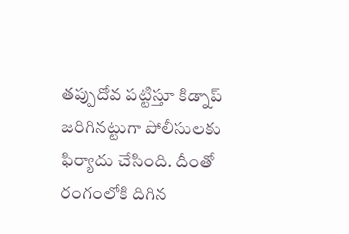తప్పుదోవ పట్టిస్తూ కిడ్నాప్ జరిగినట్టుగా పోలీసులకు ఫిర్యాదు చేసింది. దీంతో రంగంలోకి దిగిన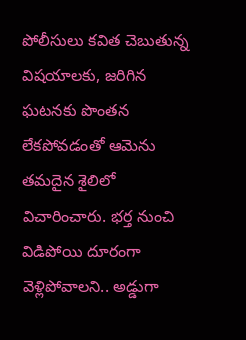పోలీసులు కవిత చెబుతున్న విషయాలకు, జరిగిన ఘటనకు పొంతన లేకపోవడంతో ఆమెను తమదైన శైలిలో విచారించారు. భర్త నుంచి విడిపోయి దూరంగా వెళ్లిపోవాలని.. అడ్డుగా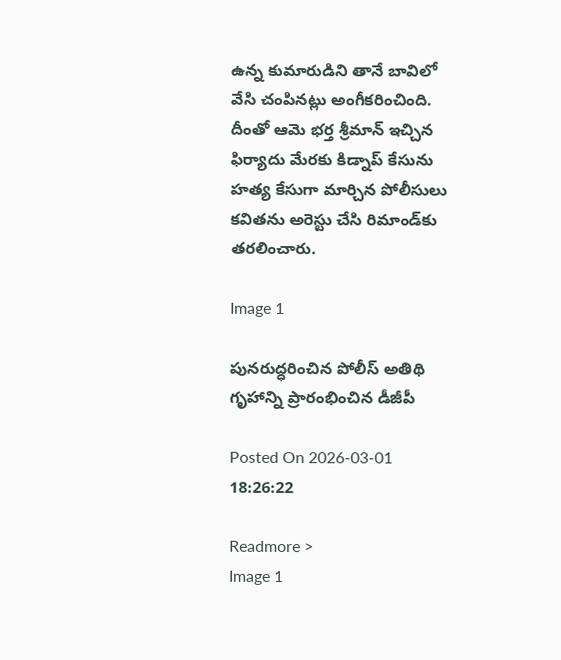ఉన్న కుమారుడిని తానే బావిలో వేసి చంపినట్లు అంగీకరించింది. దీంతో ఆమె భర్త శ్రీమాన్ ఇచ్చిన ఫిర్యాదు మేరకు కిడ్నాప్ కేసును హత్య కేసుగా మార్చిన పోలీసులు కవితను అరెస్టు చేసి రిమాండ్‌కు తరలించారు.

Image 1

పునరుద్ధరించిన పోలీస్ అతిథి గృహాన్ని ప్రారంభించిన డీజీపీ

Posted On 2026-03-01 18:26:22

Readmore >
Image 1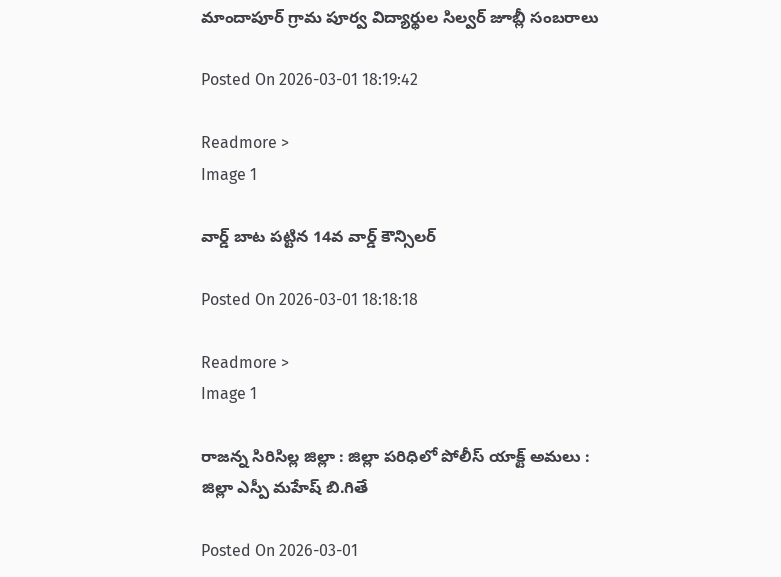మాందాపూర్ గ్రామ పూర్వ విద్యార్థుల సిల్వర్ జూబ్లీ సంబరాలు

Posted On 2026-03-01 18:19:42

Readmore >
Image 1

వార్డ్ బాట పట్టిన 14వ వార్డ్ కౌన్సిలర్

Posted On 2026-03-01 18:18:18

Readmore >
Image 1

రాజన్న సిరిసిల్ల జిల్లా : జిల్లా పరిధిలో పోలీస్ యాక్ట్ అమలు : జిల్లా ఎస్పీ మహేష్ బి.గితే

Posted On 2026-03-01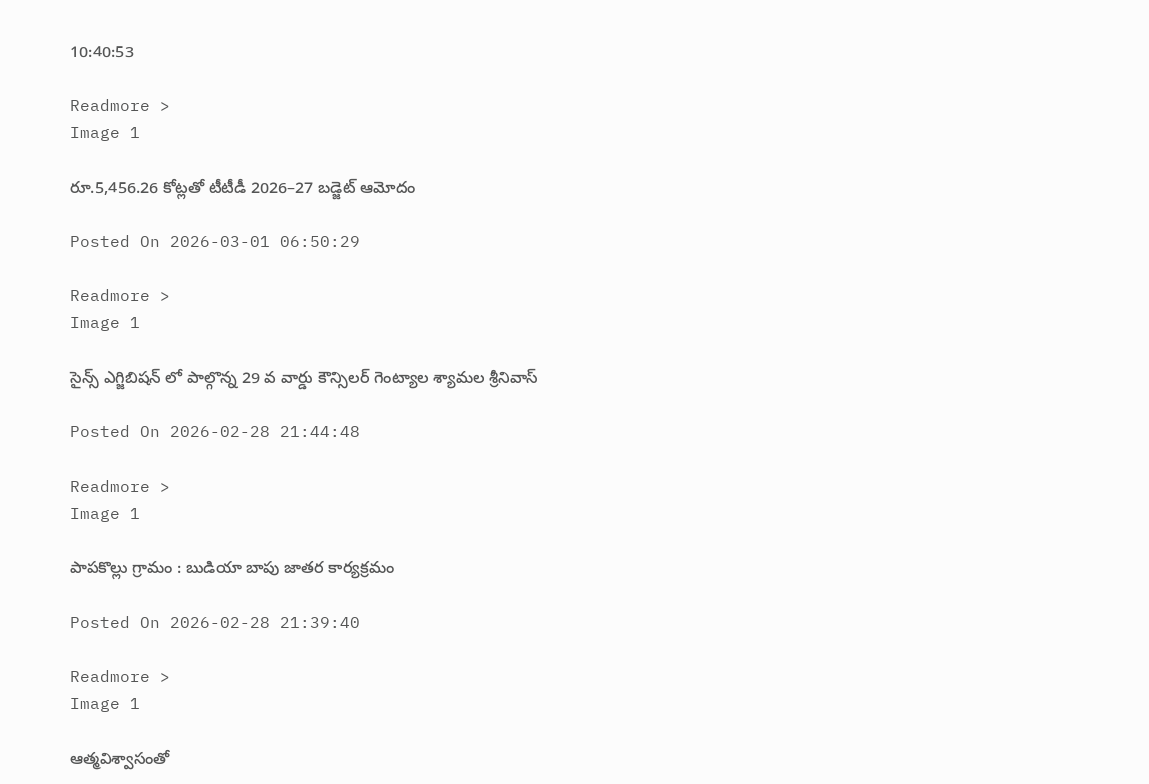10:40:53

Readmore >
Image 1

రూ.5,456.26 కోట్లతో టీటీడీ 2026–27 బడ్జెట్ ఆమోదం

Posted On 2026-03-01 06:50:29

Readmore >
Image 1

సైన్స్ ఎగ్జిబిషన్ లో పాల్గొన్న 29 వ వార్డు కౌన్సిలర్ గెంట్యాల శ్యామల శ్రీనివాస్

Posted On 2026-02-28 21:44:48

Readmore >
Image 1

పాపకొల్లు గ్రామం : బుడియా బాపు జాతర కార్యక్రమం

Posted On 2026-02-28 21:39:40

Readmore >
Image 1

ఆత్మవిశ్వాసంతో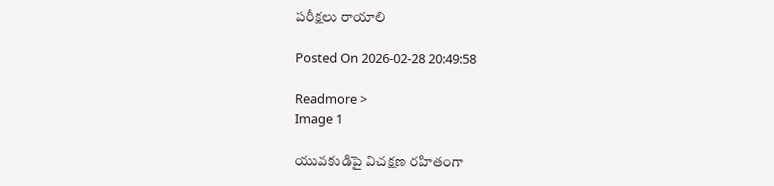పరీక్షలు రాయాలి

Posted On 2026-02-28 20:49:58

Readmore >
Image 1

యువకుడిపై విచక్షణ రహితంగా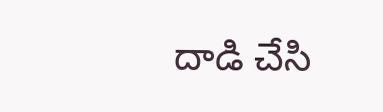దాడి చేసి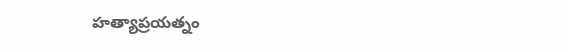హత్యాప్రయత్నం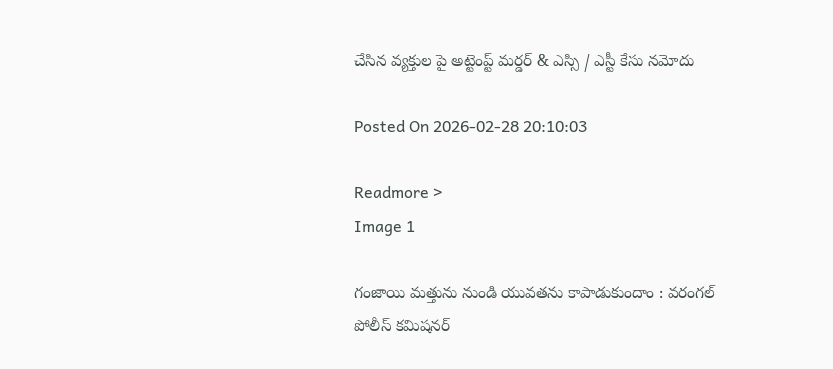చేసిన వ్యక్తుల పై అట్టెంప్ట్ మర్డర్ & ఎస్సి / ఎస్టీ కేసు నమోదు

Posted On 2026-02-28 20:10:03

Readmore >
Image 1

గంజాయి మత్తును నుండి యువతను కాపాడుకుందాం : వరంగల్ పోలీస్ కమిషనర్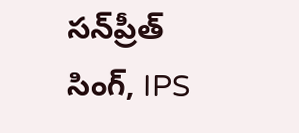సన్‌ప్రీత్ సింగ్, IPS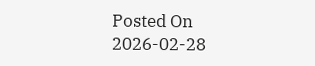Posted On 2026-02-28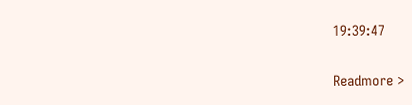19:39:47

Readmore >